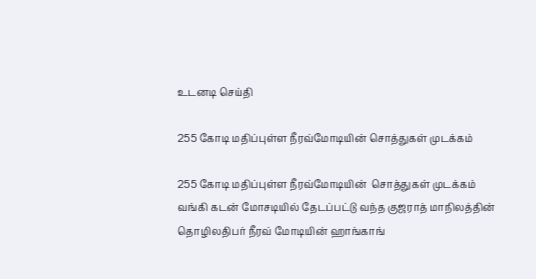உடனடி செய்தி

255 கோடி மதிப்புள்ள நீரவ்மோடியின் சொத்துகள் முடக்கம்

255 கோடி மதிப்புள்ள நீரவ்மோடியின்  சொத்துகள் முடக்கம்
வங்கி கடன் மோசடியில் தேடப்பட்டு வந்த குஜராத் மாநிலத்தின் தொழிலதிபர் நீரவ் மோடியின் ஹாங்காங்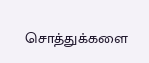சொத்துக்களை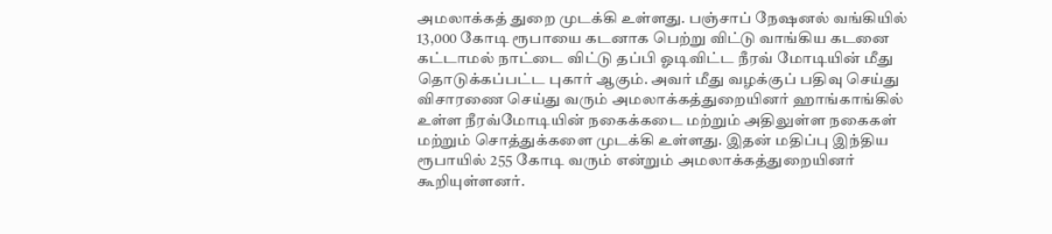அமலாக்கத் துறை முடக்கி உள்ளது. பஞ்சாப் நேஷனல் வங்கியில் 13,000 கோடி ரூபாயை கடனாக பெற்று விட்டு வாங்கிய கடனை கட்டாமல் நாட்டை விட்டு தப்பி ஓடிவிட்ட நீரவ் மோடியின் மீது தொடுக்கப்பட்ட புகார் ஆகும். அவர் மீது வழக்குப் பதிவு செய்து விசாரணை செய்து வரும் அமலாக்கத்துறையினர் ஹாங்காங்கில் உள்ள நீரவ்மோடியின் நகைக்கடை மற்றும் அதிலுள்ள நகைகள் மற்றும் சொத்துக்களை முடக்கி உள்ளது. இதன் மதிப்பு இந்திய ரூபாயில் 255 கோடி வரும் என்றும் அமலாக்கத்துறையினர் கூறியுள்ளனர்.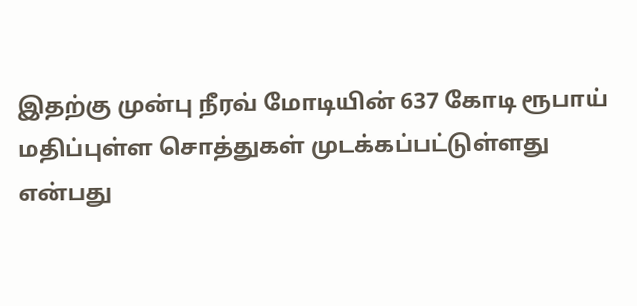இதற்கு முன்பு நீரவ் மோடியின் 637 கோடி ரூபாய் மதிப்புள்ள சொத்துகள் முடக்கப்பட்டுள்ளது என்பது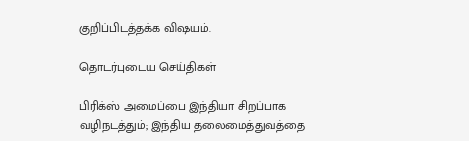குறிப்பிடத்தக்க விஷயம்.

தொடர்புடைய செய்திகள்

பிரிக்ஸ் அமைப்பை இந்தியா சிறப்பாக வழிநடத்தும்; இந்திய தலைமைத்துவத்தை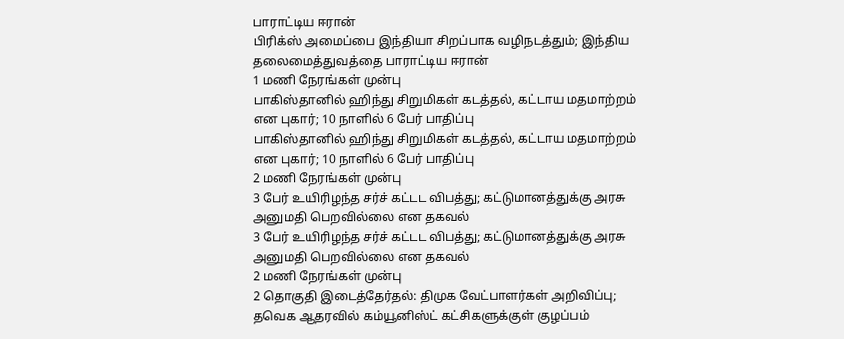பாராட்டிய ஈரான்
பிரிக்ஸ் அமைப்பை இந்தியா சிறப்பாக வழிநடத்தும்; இந்திய தலைமைத்துவத்தை பாராட்டிய ஈரான்
1 மணி நேரங்கள் முன்பு
பாகிஸ்தானில் ஹிந்து சிறுமிகள் கடத்தல், கட்டாய மதமாற்றம் என புகார்; 10 நாளில் 6 பேர் பாதிப்பு
பாகிஸ்தானில் ஹிந்து சிறுமிகள் கடத்தல், கட்டாய மதமாற்றம் என புகார்; 10 நாளில் 6 பேர் பாதிப்பு
2 மணி நேரங்கள் முன்பு
3 பேர் உயிரிழந்த சர்ச் கட்டட விபத்து; கட்டுமானத்துக்கு அரசு அனுமதி பெறவில்லை என தகவல்
3 பேர் உயிரிழந்த சர்ச் கட்டட விபத்து; கட்டுமானத்துக்கு அரசு அனுமதி பெறவில்லை என தகவல்
2 மணி நேரங்கள் முன்பு
2 தொகுதி இடைத்தேர்தல்: திமுக வேட்பாளர்கள் அறிவிப்பு; தவெக ஆதரவில் கம்யூனிஸ்ட் கட்சிகளுக்குள் குழப்பம்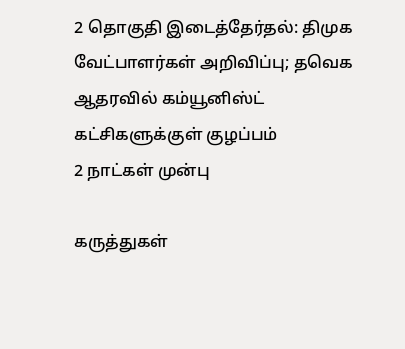2 தொகுதி இடைத்தேர்தல்: திமுக வேட்பாளர்கள் அறிவிப்பு; தவெக ஆதரவில் கம்யூனிஸ்ட் கட்சிகளுக்குள் குழப்பம்
2 நாட்கள் முன்பு

கருத்துகள்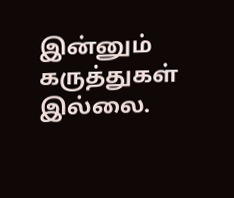இன்னும் கருத்துகள் இல்லை.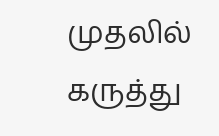முதலில் கருத்து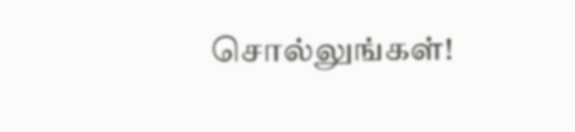சொல்லுங்கள்!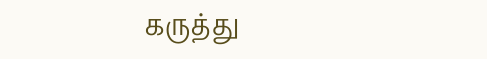கருத்து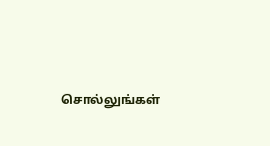சொல்லுங்கள்